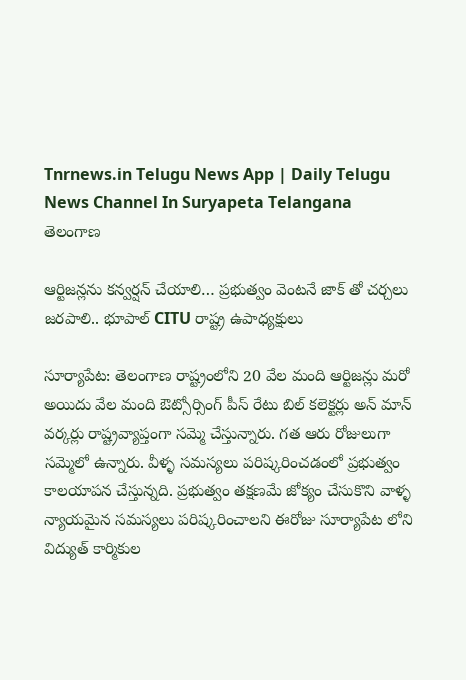Tnrnews.in Telugu News App | Daily Telugu News Channel In Suryapeta Telangana
తెలంగాణ

ఆర్టిజన్లను కన్వర్షన్ చేయాలి… ప్రభుత్వం వెంటనే జాక్ తో చర్చలు జరపాలి.. భూపాల్ CITU రాష్ట్ర ఉపాధ్యక్షులు

సూర్యాపేట: తెలంగాణ రాష్ట్రంలోని 20 వేల మంది ఆర్టిజన్లు మరో అయిదు వేల మంది ఔట్సోర్సింగ్ పీస్ రేటు బిల్ కలెక్టర్లు అన్ మాన్ వర్కర్లు రాష్ట్రవ్యాప్తంగా సమ్మె చేస్తున్నారు. గత ఆరు రోజులుగా సమ్మెలో ఉన్నారు. వీళ్ళ సమస్యలు పరిష్కరించడంలో ప్రభుత్వం కాలయాపన చేస్తున్నది. ప్రభుత్వం తక్షణమే జోక్యం చేసుకొని వాళ్ళ న్యాయమైన సమస్యలు పరిష్కరించాలని ఈరోజు సూర్యాపేట లోని విద్యుత్ కార్మికుల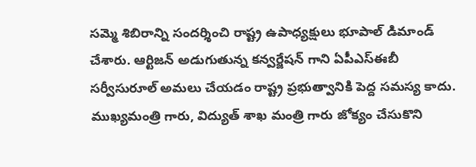సమ్మె శిబిరాన్ని సందర్శించి రాష్ట్ర ఉపాధ్యక్షులు భూపాల్ డిమాండ్ చేశారు. ఆర్టిజన్ అడుగుతున్న కన్వర్జేషన్ గాని ఏపీఎస్ఈబీ సర్వీసురూల్ అమలు చేయడం రాష్ట్ర ప్రభుత్వానికి పెద్ద సమస్య కాదు. ముఖ్యమంత్రి గారు, విద్యుత్ శాఖ మంత్రి గారు జోక్యం చేసుకొని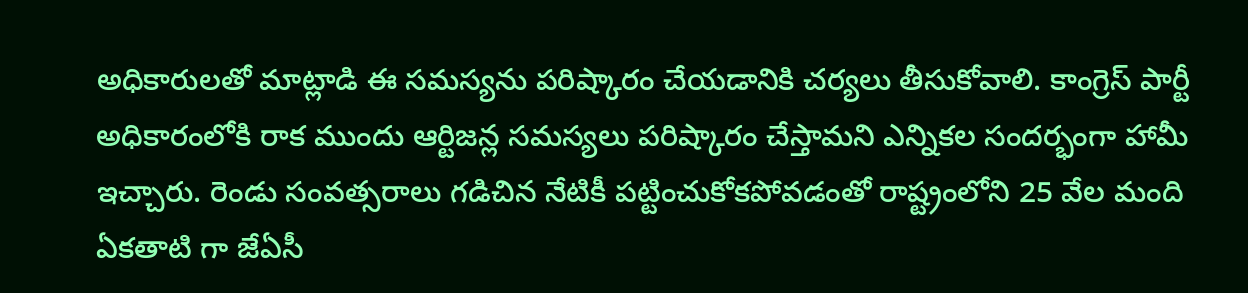అధికారులతో మాట్లాడి ఈ సమస్యను పరిష్కారం చేయడానికి చర్యలు తీసుకోవాలి. కాంగ్రెస్ పార్టీ అధికారంలోకి రాక ముందు ఆర్టిజన్ల సమస్యలు పరిష్కారం చేస్తామని ఎన్నికల సందర్భంగా హామీ ఇచ్చారు. రెండు సంవత్సరాలు గడిచిన నేటికీ పట్టించుకోకపోవడంతో రాష్ట్రంలోని 25 వేల మంది ఏకతాటి గా జేఏసీ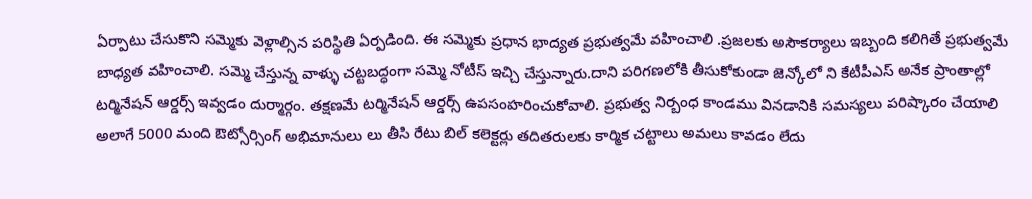ఏర్పాటు చేసుకొని సమ్మెకు వెళ్లాల్సిన పరిస్థితి ఏర్పడింది. ఈ సమ్మెకు ప్రధాన భాద్యత ప్రభుత్వమే వహించాలి .ప్రజలకు అసౌకర్యాలు ఇబ్బంది కలిగితే ప్రభుత్వమే బాధ్యత వహించాలి. సమ్మె చేస్తున్న వాళ్ళు చట్టబద్ధంగా సమ్మె నోటీస్ ఇచ్చి చేస్తున్నారు.దాని పరిగణలోకి తీసుకోకుండా జెన్కోలో ని కేటీపీఎస్ అనేక ప్రాంతాల్లో టర్మినేషన్ ఆర్డర్స్ ఇవ్వడం దుర్మార్గం. తక్షణమే టర్మినేషన్ ఆర్డర్స్ ఉపసంహరించుకోవాలి. ప్రభుత్వ నిర్బంధ కాండము వినడానికి సమస్యలు పరిష్కారం చేయాలి అలాగే 5000 మంది ఔట్సోర్సింగ్ అభిమానులు లు తీసి రేటు బిల్ కలెక్టర్లు తదితరులకు కార్మిక చట్టాలు అమలు కావడం లేదు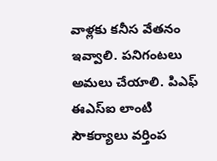వాళ్లకు కనీస వేతనం ఇవ్వాలి. పనిగంటలు అమలు చేయాలి. పిఎఫ్ ఈఎస్ఐ లాంటి సౌకర్యాలు వర్తింప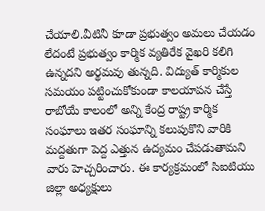చేయాలి.వీటినీ కూడా ప్రభుత్వం అమలు చేయడం లేదంటే ప్రభుత్వం కార్మిక వ్యతిరేక వైఖరి కలిగి ఉన్నదని అర్థమవు తున్నది. విద్యుత్ కార్మికుల సమయం పట్టించుకోకుండా కాలయాపన చేస్తే రాబోయే కాలంలో అన్ని కేంద్ర రాష్ట్ర కార్మిక సంఘాలు ఇతర సంఘాన్ని కలుపుకొని వారికి మద్దతుగా పెద్ద ఎత్తున ఉద్యమం చేపడుతామని వారు హెచ్చరించారు. ఈ కార్యక్రమంలో సిఐటియు జిల్లా అధ్యక్షులు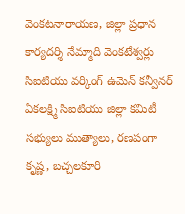వెంకటనారాయణ, జిల్లా ప్రధాన కార్యదర్శి నేమ్మాది వెంకటేశ్వర్లు సిఐటియు వర్కింగ్ ఉమెన్ కన్వీనర్ ఏకలక్ష్మి సిఐటియు జిల్లా కమిటీ సభ్యులు ముత్యాలు, రణపంగా కృష్ణ, బచ్చలకూరి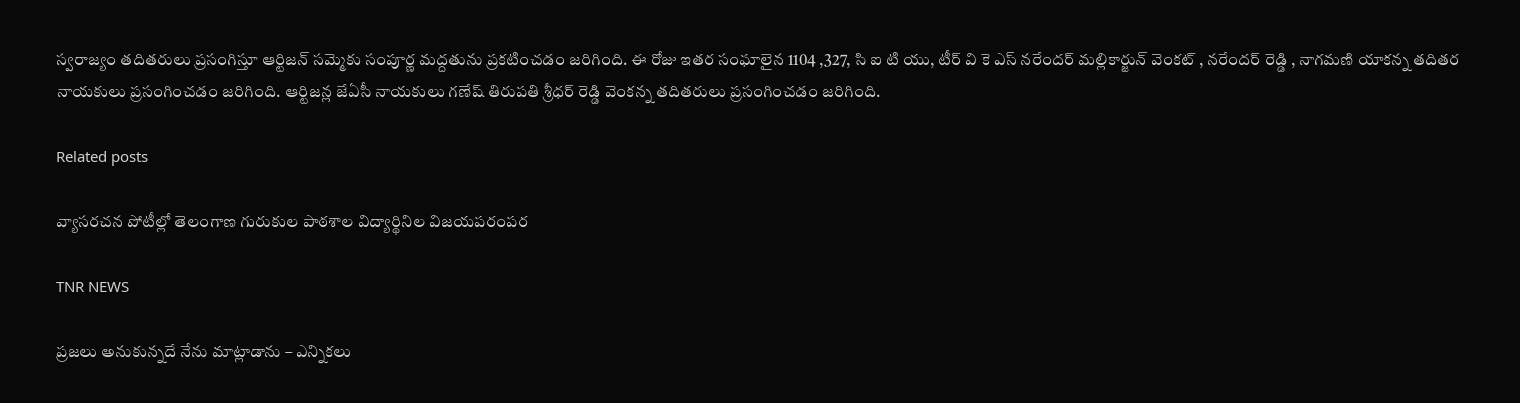స్వరాజ్యం తదితరులు ప్రసంగిస్తూ ఆర్టిజన్ సమ్మెకు సంపూర్ణ మద్దతును ప్రకటించడం జరిగింది. ఈ రోజు ఇతర సంఘాలైన 1104 ,327, సి ఐ టి యు, టీర్ వి కె ఎస్ నరేందర్ మల్లికార్జున్ వెంకట్ , నరేందర్ రెడ్డి , నాగమణి యాకన్న తదితర నాయకులు ప్రసంగించడం జరిగింది. ఆర్టిజన్ల జేఏసీ నాయకులు గణేష్ తిరుపతి శ్రీధర్ రెడ్డి వెంకన్న తదితరులు ప్రసంగించడం జరిగింది.

Related posts

వ్యాసరచన పోటీల్లో తెలంగాణ గురుకుల పాఠశాల విద్యార్థినిల విజయపరంపర

TNR NEWS

ప్రజలు అనుకున్నదే నేను మాట్లాడాను – ఎన్నికలు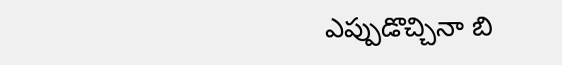ఎప్పుడొచ్చినా బి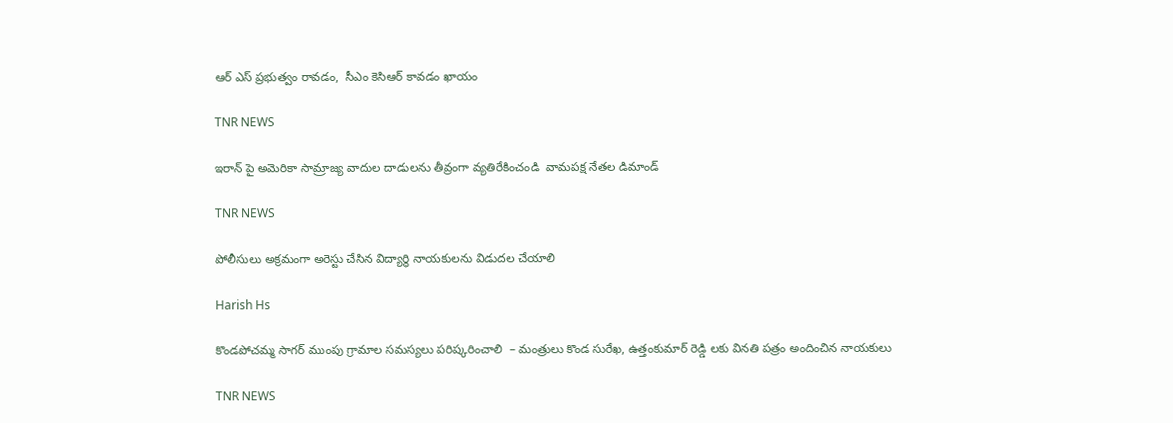ఆర్ ఎస్ ప్రభుత్వం రావడం,  సీఎం కెసిఆర్ కావడం ఖాయం

TNR NEWS

ఇరాన్ పై అమెరికా సామ్రాజ్య వాదుల దాడులను తీవ్రంగా వ్యతిరేకించండి  వామపక్ష నేతల డిమాండ్

TNR NEWS

పోలీసులు అక్రమంగా అరెస్టు చేసిన విద్యార్థి నాయకులను విడుదల చేయాలి

Harish Hs

కొండపోచమ్మ సాగర్ ముంపు గ్రామాల సమస్యలు పరిష్కరించాలి  – మంత్రులు కొండ సురేఖ, ఉత్తంకుమార్ రెడ్డి లకు వినతి పత్రం అందించిన నాయకులు

TNR NEWS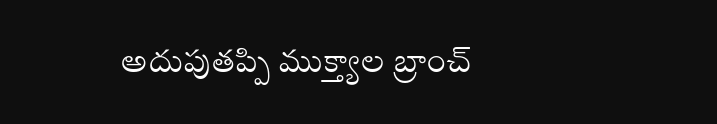అదుపుతప్పి ముక్త్యాల బ్రాంచ్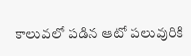కాలువలో పడిన ఆటో పలువురికి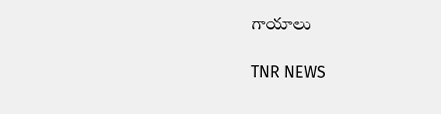గాయాలు

TNR NEWS